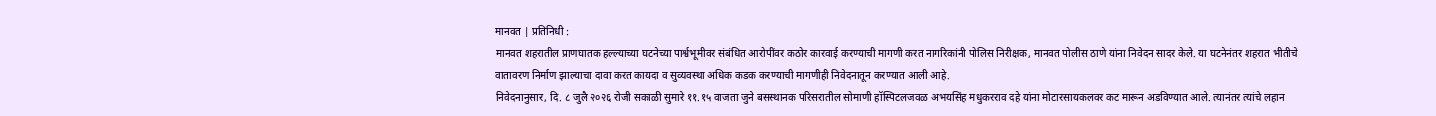मानवत | प्रतिनिधी :
मानवत शहरातील प्राणघातक हल्ल्याच्या घटनेच्या पार्श्वभूमीवर संबंधित आरोपींवर कठोर कारवाई करण्याची मागणी करत नागरिकांनी पोलिस निरीक्षक, मानवत पोलीस ठाणे यांना निवेदन सादर केले. या घटनेनंतर शहरात भीतीचे वातावरण निर्माण झाल्याचा दावा करत कायदा व सुव्यवस्था अधिक कडक करण्याची मागणीही निवेदनातून करण्यात आली आहे.
निवेदनानुसार, दि. ८ जुलै २०२६ रोजी सकाळी सुमारे ११.१५ वाजता जुने बसस्थानक परिसरातील सोमाणी हॉस्पिटलजवळ अभयसिंह मधुकरराव दहे यांना मोटारसायकलवर कट मारून अडविण्यात आले. त्यानंतर त्यांचे लहान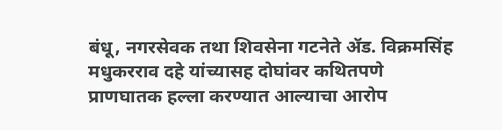बंधू, नगरसेवक तथा शिवसेना गटनेते ॲड. विक्रमसिंह मधुकरराव दहे यांच्यासह दोघांवर कथितपणे प्राणघातक हल्ला करण्यात आल्याचा आरोप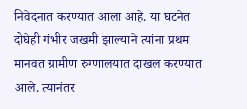निवेदनात करण्यात आला आहे. या घटनेत दोघेही गंभीर जखमी झाल्याने त्यांना प्रथम मानवत ग्रामीण रुग्णालयात दाखल करण्यात आले. त्यानंतर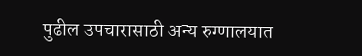पुढील उपचारासाठी अन्य रुग्णालयात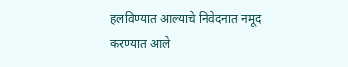हलविण्यात आल्याचे निवेदनात नमूद करण्यात आले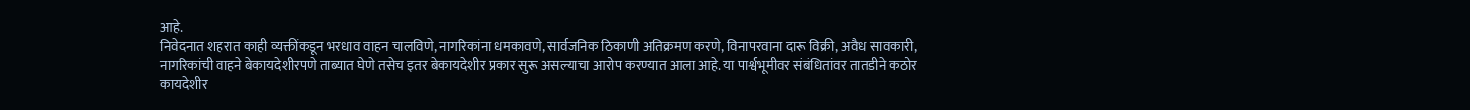आहे.
निवेदनात शहरात काही व्यक्तींकडून भरधाव वाहन चालविणे, नागरिकांना धमकावणे, सार्वजनिक ठिकाणी अतिक्रमण करणे, विनापरवाना दारू विक्री, अवैध सावकारी, नागरिकांची वाहने बेकायदेशीरपणे ताब्यात घेणे तसेच इतर बेकायदेशीर प्रकार सुरू असल्याचा आरोप करण्यात आला आहे. या पार्श्वभूमीवर संबंधितांवर तातडीने कठोर कायदेशीर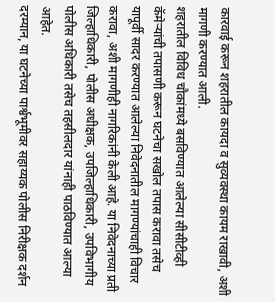कारवाई करून शहरातील कायदा व सुव्यवस्था कायम राखावी, अशी मागणी करण्यात आली.
शहरातील विविध चौकांमध्ये बसविण्यात आलेल्या सीसीटीव्ही कॅमेऱ्यांची तपासणी करून घटनेचा सखोल तपास करावा तसेच यापूर्वी सादर करण्यात आलेल्या निवेदनातील मागण्यांचाही विचार करावा, अशी मागणीही नागरिकांनी केली आहे. या निवेदनाच्या प्रती जिल्हाधिकारी, पोलीस अधीक्षक, उपजिल्हाधिकारी, उपविभागीय पोलीस अधिकारी तसेच तहसीलदार यांनाही पाठविण्यात आल्या आहेत.
दरम्यान, या घटनेच्या पार्श्वभूमीवर सहाय्यक पोलीस निरीक्षक दर्शन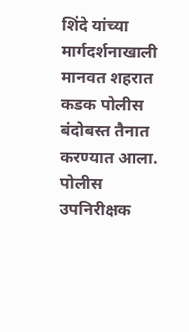शिंदे यांच्या मार्गदर्शनाखाली मानवत शहरात कडक पोलीस बंदोबस्त तैनात करण्यात आला. पोलीस उपनिरीक्षक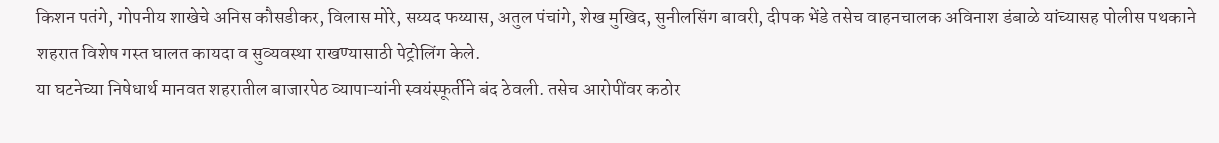किशन पतंगे, गोपनीय शाखेचे अनिस कौसडीकर, विलास मोरे, सय्यद फय्यास, अतुल पंचांगे, शेख मुखिद, सुनीलसिंग बावरी, दीपक भेंडे तसेच वाहनचालक अविनाश डंबाळे यांच्यासह पोलीस पथकाने शहरात विशेष गस्त घालत कायदा व सुव्यवस्था राखण्यासाठी पेट्रोलिंग केले.
या घटनेच्या निषेधार्थ मानवत शहरातील बाजारपेठ व्यापाऱ्यांनी स्वयंस्फूर्तीने बंद ठेवली. तसेच आरोपींवर कठोर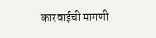कारवाईची मागणी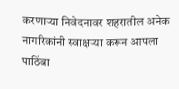करणाऱ्या निवेदनावर शहरातील अनेक नागरिकांनी स्वाक्षऱ्या करून आपला पाठिंबा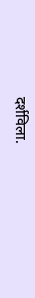दर्शविला.